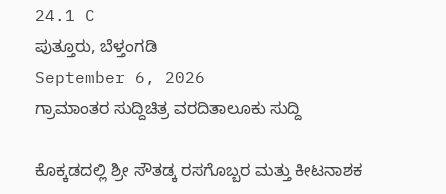24.1 C
ಪುತ್ತೂರು, ಬೆಳ್ತಂಗಡಿ
September 6, 2026
ಗ್ರಾಮಾಂತರ ಸುದ್ದಿಚಿತ್ರ ವರದಿತಾಲೂಕು ಸುದ್ದಿ

ಕೊಕ್ಕಡದಲ್ಲಿ ಶ್ರೀ ಸೌತಡ್ಕ ರಸಗೊಬ್ಬರ ಮತ್ತು ಕೀಟನಾಶಕ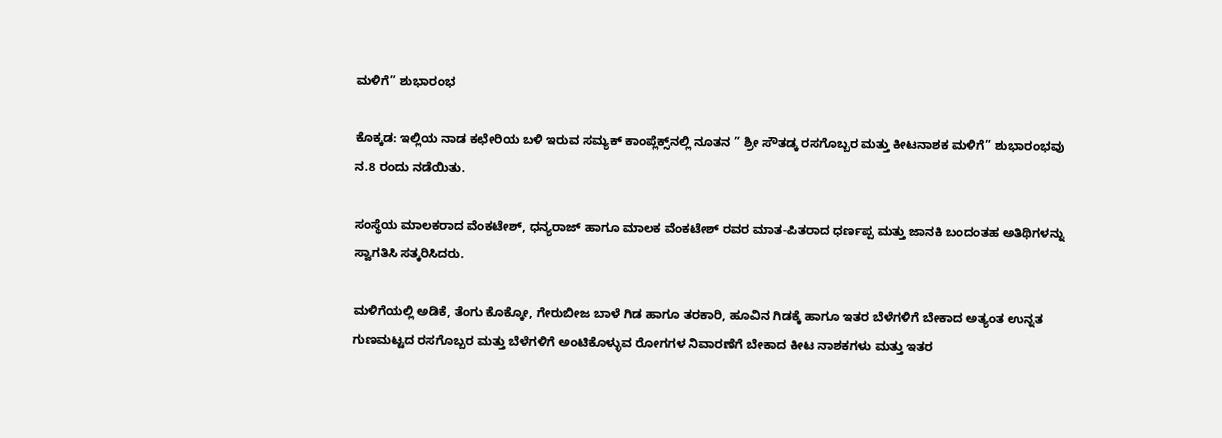ಮಳಿಗೆ” ಶುಭಾರಂಭ

ಕೊಕ್ಕಡ: ಇಲ್ಲಿಯ ನಾಡ ಕಛೇರಿಯ ಬಳಿ ಇರುವ ಸಮ್ಯಕ್ ಕಾಂಪ್ಲೆಕ್ಸ್‌ನಲ್ಲಿ ನೂತನ ” ಶ್ರೀ ಸೌತಡ್ಕ ರಸಗೊಬ್ಬರ ಮತ್ತು ಕೀಟನಾಶಕ ಮಳಿಗೆ” ಶುಭಾರಂಭವು ನ.8 ರಂದು ನಡೆಯಿತು.

ಸಂಸ್ಥೆಯ ಮಾಲಕರಾದ ವೆಂಕಟೇಶ್, ಧನ್ಯರಾಜ್ ಹಾಗೂ ಮಾಲಕ ವೆಂಕಟೇಶ್ ರವರ ಮಾತ-ಪಿತರಾದ ಧರ್ಣಪ್ಪ ಮತ್ತು ಜಾನಕಿ ಬಂದಂತಹ ಅತಿಥಿಗಳನ್ನು ಸ್ವಾಗತಿಸಿ ಸತ್ಕರಿಸಿದರು.

ಮಳಿಗೆಯಲ್ಲಿ ಅಡಿಕೆ, ತೆಂಗು ಕೊಕ್ಕೋ, ಗೇರುಬೀಜ ಬಾಳೆ ಗಿಡ ಹಾಗೂ ತರಕಾರಿ, ಹೂವಿನ ಗಿಡಕ್ಕೆ ಹಾಗೂ ಇತರ ಬೆಳೆಗಳಿಗೆ ಬೇಕಾದ ಅತ್ಯಂತ ಉನ್ನತ ಗುಣಮಟ್ಟದ ರಸಗೊಬ್ಬರ ಮತ್ತು ಬೆಳೆಗಳಿಗೆ ಅಂಟಿಕೊಳ್ಳುವ ರೋಗಗಳ ನಿವಾರಣೆಗೆ ಬೇಕಾದ ಕೀಟ ನಾಶಕಗಳು ಮತ್ತು ಇತರ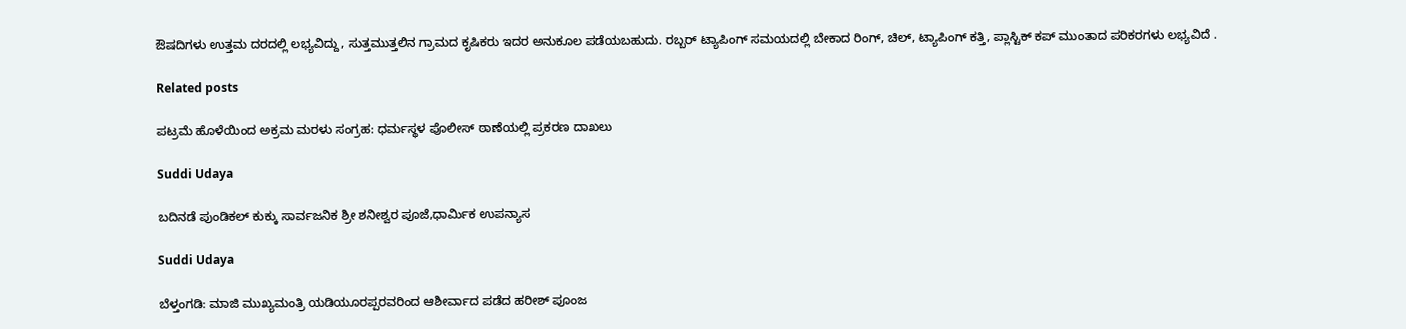ಔಷದಿಗಳು ಉತ್ತಮ ದರದಲ್ಲಿ ಲಭ್ಯವಿದ್ದು, ಸುತ್ತಮುತ್ತಲಿನ ಗ್ರಾಮದ ಕೃಷಿಕರು ಇದರ ಅನುಕೂಲ ಪಡೆಯಬಹುದು. ರಬ್ಬರ್ ಟ್ಯಾಪಿಂಗ್ ಸಮಯದಲ್ಲಿ ಬೇಕಾದ ರಿಂಗ್, ಚಿಲ್, ಟ್ಯಾಪಿಂಗ್ ಕತ್ತಿ, ಪ್ಲಾಸ್ಟಿಕ್ ಕಪ್ ಮುಂತಾದ ಪರಿಕರಗಳು ಲಭ್ಯವಿದೆ .

Related posts

ಪಟ್ರಮೆ ಹೊಳೆಯಿಂದ ಅಕ್ರಮ ಮರಳು ಸಂಗ್ರಹ: ಧರ್ಮಸ್ಥಳ ಪೊಲೀಸ್ ಠಾಣೆಯಲ್ಲಿ ಪ್ರಕರಣ ದಾಖಲು

Suddi Udaya

ಬದಿನಡೆ ಪುಂಡಿಕಲ್ ಕುಕ್ಕು ಸಾರ್ವಜನಿಕ ಶ್ರೀ ಶನೀಶ್ವರ ಪೂಜೆ,ಧಾರ್ಮಿಕ ಉಪನ್ಯಾಸ

Suddi Udaya

ಬೆಳ್ತಂಗಡಿ: ಮಾಜಿ ಮುಖ್ಯಮಂತ್ರಿ ಯಡಿಯೂರಪ್ಪರವರಿಂದ ಆಶೀರ್ವಾದ ಪಡೆದ ಹರೀಶ್ ಪೂಂಜ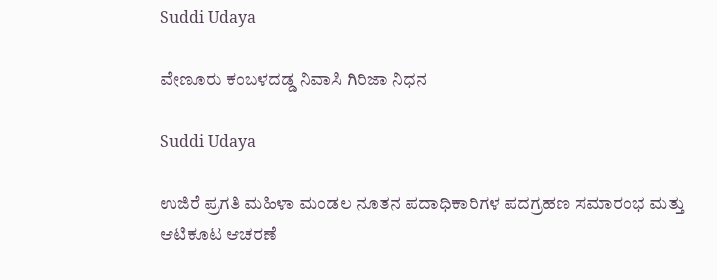Suddi Udaya

ವೇಣೂರು ಕಂಬಳದಡ್ಡ ನಿವಾಸಿ ಗಿರಿಜಾ ನಿಧನ

Suddi Udaya

ಉಜಿರೆ ಪ್ರಗತಿ ಮಹಿಳಾ ಮಂಡಲ ನೂತನ ಪದಾಧಿಕಾರಿಗಳ ಪದಗ್ರಹಣ ಸಮಾರಂಭ ಮತ್ತು ಆಟಿಕೂಟ ಆಚರಣೆ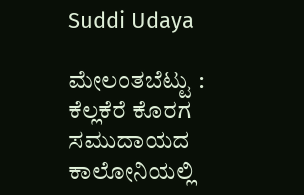Suddi Udaya

ಮೇಲಂತಬೆಟ್ಟು : ಕೆಲ್ಲಕೆರೆ ಕೊರಗ ಸಮುದಾಯದ ಕಾಲೋನಿಯಲ್ಲಿ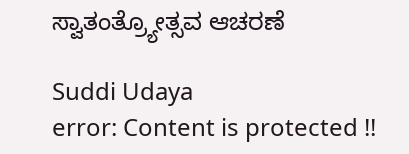ಸ್ವಾತಂತ್ರ್ಯೋತ್ಸವ ಆಚರಣೆ

Suddi Udaya
error: Content is protected !!